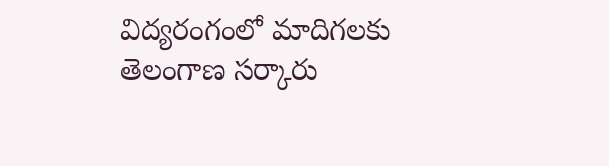విద్యరంగంలో మాదిగలకు తెలంగాణ సర్కారు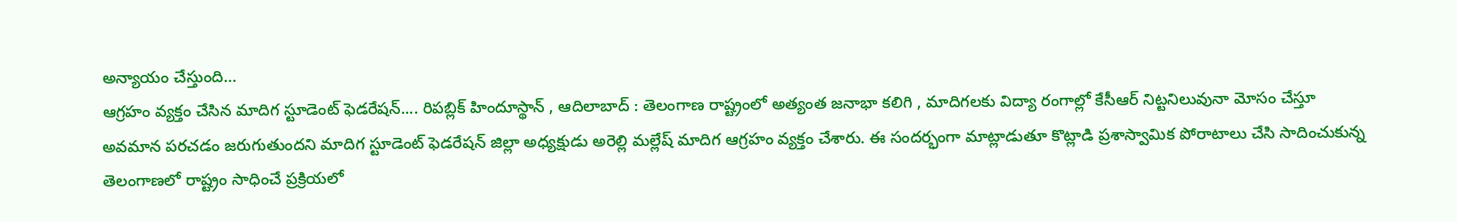అన్యాయం చేస్తుంది…
ఆగ్రహం వ్యక్తం చేసిన మాదిగ స్టూడెంట్ ఫెడరేషన్.... రిపబ్లిక్ హిందూస్థాన్ , ఆదిలాబాద్ : తెలంగాణ రాష్ట్రంలో అత్యంత జనాభా కలిగి , మాదిగలకు విద్యా రంగాల్లో కేసీఆర్ నిట్టనిలువునా మోసం చేస్తూ అవమాన పరచడం జరుగుతుందని మాదిగ స్టూడెంట్ ఫెడరేషన్ జిల్లా అధ్యక్షుడు అరెల్లి మల్లేష్ మాదిగ ఆగ్రహం వ్యక్తం చేశారు. ఈ సందర్భంగా మాట్లాడుతూ కొట్లాడి ప్రశాస్వామిక పోరాటాలు చేసి సాదించుకున్న తెలంగాణలో రాష్ట్రం సాధించే ప్రక్రియలో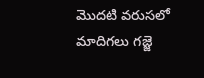మొదటి వరుసలో మాదిగలు గజ్జె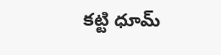కట్టి ధూమ్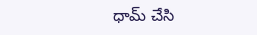ధామ్ చేసి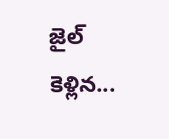జైల్ కెళ్లిన...